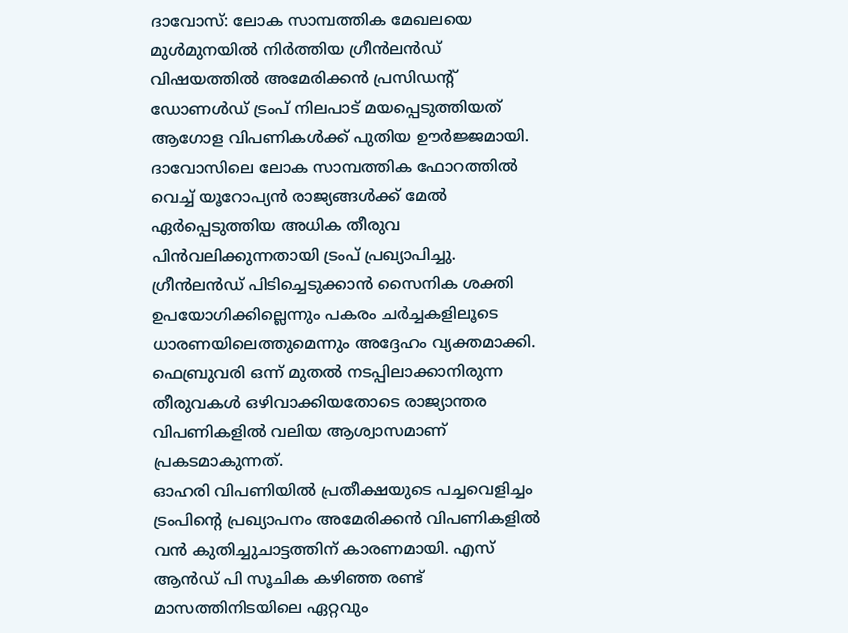ദാവോസ്: ലോക സാമ്പത്തിക മേഖലയെ മുൾമുനയിൽ നിർത്തിയ ഗ്രീൻലൻഡ് വിഷയത്തിൽ അമേരിക്കൻ പ്രസിഡന്റ് ഡോണൾഡ് ട്രംപ് നിലപാട് മയപ്പെടുത്തിയത് ആഗോള വിപണികൾക്ക് പുതിയ ഊർജ്ജമായി. ദാവോസിലെ ലോക സാമ്പത്തിക ഫോറത്തിൽ വെച്ച് യൂറോപ്യൻ രാജ്യങ്ങൾക്ക് മേൽ ഏർപ്പെടുത്തിയ അധിക തീരുവ പിൻവലിക്കുന്നതായി ട്രംപ് പ്രഖ്യാപിച്ചു. ഗ്രീൻലൻഡ് പിടിച്ചെടുക്കാൻ സൈനിക ശക്തി ഉപയോഗിക്കില്ലെന്നും പകരം ചർച്ചകളിലൂടെ ധാരണയിലെത്തുമെന്നും അദ്ദേഹം വ്യക്തമാക്കി. ഫെബ്രുവരി ഒന്ന് മുതൽ നടപ്പിലാക്കാനിരുന്ന തീരുവകൾ ഒഴിവാക്കിയതോടെ രാജ്യാന്തര വിപണികളിൽ വലിയ ആശ്വാസമാണ് പ്രകടമാകുന്നത്.
ഓഹരി വിപണിയിൽ പ്രതീക്ഷയുടെ പച്ചവെളിച്ചം
ട്രംപിന്റെ പ്രഖ്യാപനം അമേരിക്കൻ വിപണികളിൽ വൻ കുതിച്ചുചാട്ടത്തിന് കാരണമായി. എസ് ആൻഡ് പി സൂചിക കഴിഞ്ഞ രണ്ട് മാസത്തിനിടയിലെ ഏറ്റവും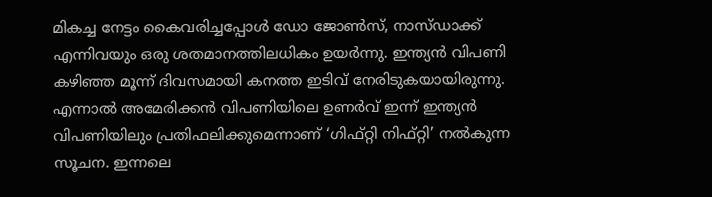മികച്ച നേട്ടം കൈവരിച്ചപ്പോൾ ഡോ ജോൺസ്, നാസ്ഡാക്ക് എന്നിവയും ഒരു ശതമാനത്തിലധികം ഉയർന്നു. ഇന്ത്യൻ വിപണി കഴിഞ്ഞ മൂന്ന് ദിവസമായി കനത്ത ഇടിവ് നേരിടുകയായിരുന്നു. എന്നാൽ അമേരിക്കൻ വിപണിയിലെ ഉണർവ് ഇന്ന് ഇന്ത്യൻ വിപണിയിലും പ്രതിഫലിക്കുമെന്നാണ് ‘ഗിഫ്റ്റി നിഫ്റ്റി’ നൽകുന്ന സൂചന. ഇന്നലെ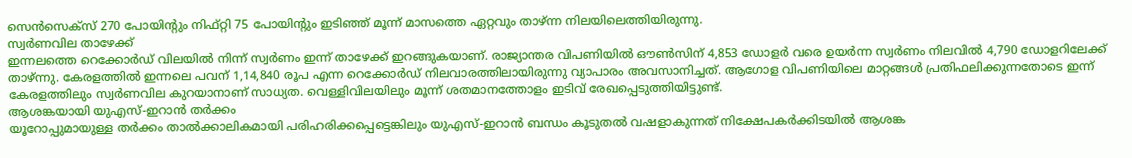സെൻസെക്സ് 270 പോയിന്റും നിഫ്റ്റി 75 പോയിന്റും ഇടിഞ്ഞ് മൂന്ന് മാസത്തെ ഏറ്റവും താഴ്ന്ന നിലയിലെത്തിയിരുന്നു.
സ്വർണവില താഴേക്ക്
ഇന്നലത്തെ റെക്കോർഡ് വിലയിൽ നിന്ന് സ്വർണം ഇന്ന് താഴേക്ക് ഇറങ്ങുകയാണ്. രാജ്യാന്തര വിപണിയിൽ ഔൺസിന് 4,853 ഡോളർ വരെ ഉയർന്ന സ്വർണം നിലവിൽ 4,790 ഡോളറിലേക്ക് താഴ്ന്നു. കേരളത്തിൽ ഇന്നലെ പവന് 1,14,840 രൂപ എന്ന റെക്കോർഡ് നിലവാരത്തിലായിരുന്നു വ്യാപാരം അവസാനിച്ചത്. ആഗോള വിപണിയിലെ മാറ്റങ്ങൾ പ്രതിഫലിക്കുന്നതോടെ ഇന്ന് കേരളത്തിലും സ്വർണവില കുറയാനാണ് സാധ്യത. വെള്ളിവിലയിലും മൂന്ന് ശതമാനത്തോളം ഇടിവ് രേഖപ്പെടുത്തിയിട്ടുണ്ട്.
ആശങ്കയായി യുഎസ്-ഇറാൻ തർക്കം
യൂറോപ്പുമായുള്ള തർക്കം താൽക്കാലികമായി പരിഹരിക്കപ്പെട്ടെങ്കിലും യുഎസ്-ഇറാൻ ബന്ധം കൂടുതൽ വഷളാകുന്നത് നിക്ഷേപകർക്കിടയിൽ ആശങ്ക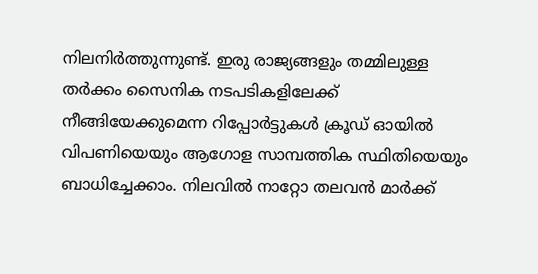നിലനിർത്തുന്നുണ്ട്. ഇരു രാജ്യങ്ങളും തമ്മിലുള്ള തർക്കം സൈനിക നടപടികളിലേക്ക് നീങ്ങിയേക്കുമെന്ന റിപ്പോർട്ടുകൾ ക്രൂഡ് ഓയിൽ വിപണിയെയും ആഗോള സാമ്പത്തിക സ്ഥിതിയെയും ബാധിച്ചേക്കാം. നിലവിൽ നാറ്റോ തലവൻ മാർക്ക്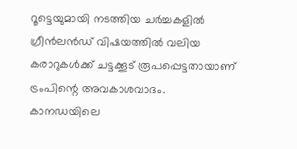റൂട്ടെയുമായി നടത്തിയ ചർച്ചകളിൽ ഗ്രീൻലൻഡ് വിഷയത്തിൽ വലിയ കരാറുകൾക്ക് ചട്ടക്കൂട് രൂപപ്പെട്ടതായാണ് ട്രംപിന്റെ അവകാശവാദം.
കാനഡയിലെ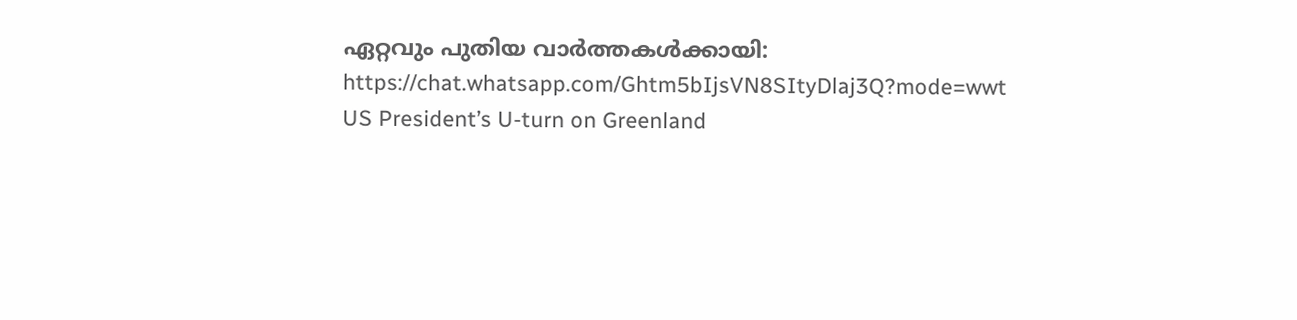ഏറ്റവും പുതിയ വാർത്തകൾക്കായി:
https://chat.whatsapp.com/Ghtm5bIjsVN8SItyDlaj3Q?mode=wwt
US President’s U-turn on Greenland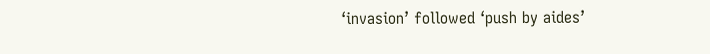‘invasion’ followed ‘push by aides’